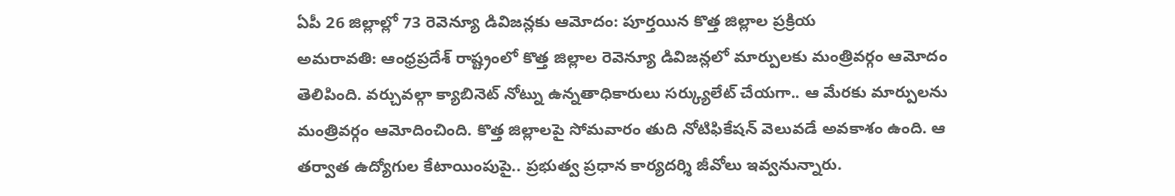ఏపీ 26 జిల్లాల్లో 73 రెవెన్యూ డివిజన్లకు ఆమోదం: పూర్తయిన కొత్త జిల్లాల ప్రక్రియ
అమరావతి: ఆంధ్రప్రదేశ్ రాష్ట్రంలో కొత్త జిల్లాల రెవెన్యూ డివిజన్లలో మార్పులకు మంత్రివర్గం ఆమోదం తెలిపింది. వర్చువల్గా క్యాబినెట్ నోట్ను ఉన్నతాధికారులు సర్క్యులేట్ చేయగా.. ఆ మేరకు మార్పులను మంత్రివర్గం ఆమోదించింది. కొత్త జిల్లాలపై సోమవారం తుది నోటిఫికేషన్ వెలువడే అవకాశం ఉంది. ఆ తర్వాత ఉద్యోగుల కేటాయింపుపై.. ప్రభుత్వ ప్రధాన కార్యదర్శి జీవోలు ఇవ్వనున్నారు.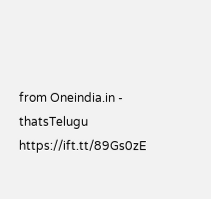from Oneindia.in - thatsTelugu https://ift.tt/89Gs0zE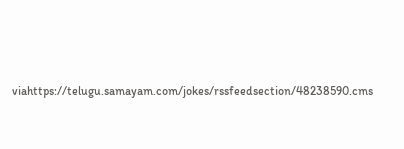viahttps://telugu.samayam.com/jokes/rssfeedsection/48238590.cms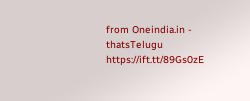from Oneindia.in - thatsTelugu https://ift.tt/89Gs0zE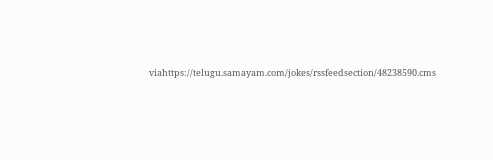viahttps://telugu.samayam.com/jokes/rssfeedsection/48238590.cms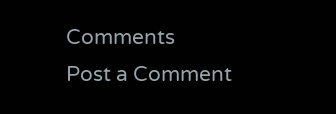Comments
Post a Comment